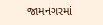જામનગરમાં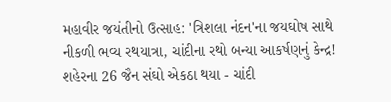મહાવીર જયંતીનો ઉત્સાહ: 'ત્રિશલા નંદન'ના જયઘોષ સાથે નીકળી ભવ્ય રથયાત્રા, ચાંદીના રથો બન્યા આકર્ષણનું કેન્દ્ર!
શહેરના 26 જૈન સંઘો એકઠા થયા - ચાંદી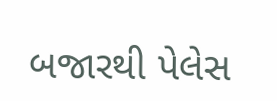બજારથી પેલેસ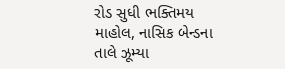રોડ સુધી ભક્તિમય માહોલ, નાસિક બેન્ડના તાલે ઝૂમ્યા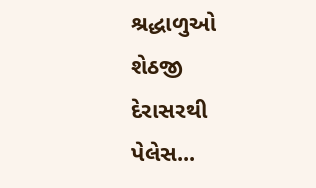શ્રદ્ધાળુઓ શેઠજી દેરાસરથી પેલેસ...